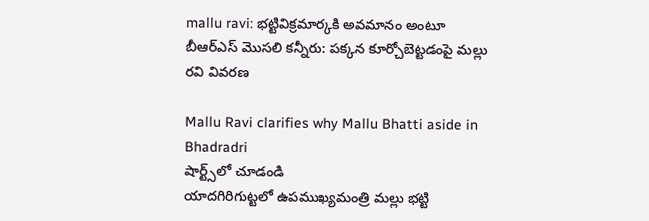mallu ravi: భట్టివిక్రమార్కకి అవమానం అంటూ బీఆర్ఎస్ మొసలి కన్నీరు: పక్కన కూర్చోబెట్టడంపై మల్లు రవి వివరణ

Mallu Ravi clarifies why Mallu Bhatti aside in Bhadradri
షార్ట్స్‌లో చూడండి
యాదగిరిగుట్టలో ఉపముఖ్యమంత్రి మల్లు భట్టి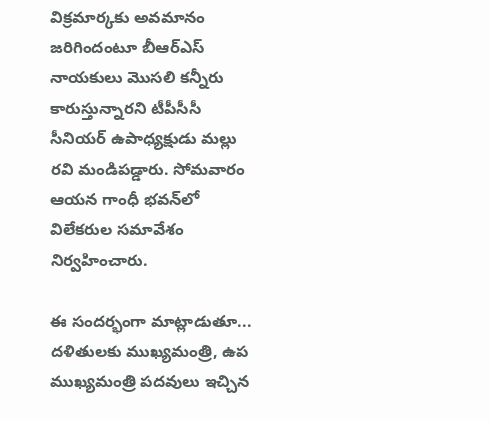విక్రమార్కకు అవమానం జరిగిందంటూ బీఆర్ఎస్ నాయకులు మొసలి కన్నీరు కారుస్తున్నారని టీపీసీసీ సీనియర్ ఉపాధ్యక్షుడు మల్లు రవి మండిపడ్డారు. సోమవారం ఆయన గాంధీ భవన్‌లో విలేకరుల సమావేశం నిర్వహించారు.

ఈ సందర్భంగా మాట్లాడుతూ... దళితులకు ముఖ్యమంత్రి, ఉప ముఖ్యమంత్రి పదవులు ఇచ్చిన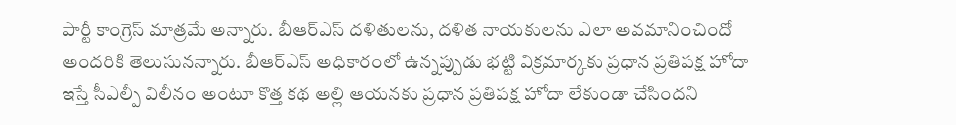పార్టీ కాంగ్రెస్ మాత్రమే అన్నారు. బీఆర్ఎస్ దళితులను, దళిత నాయకులను ఎలా అవమానించిందో అందరికి తెలుసునన్నారు. బీఆర్ఎస్ అధికారంలో ఉన్నప్పుడు భట్టి విక్రమార్కకు ప్రధాన ప్రతిపక్ష హోదా ఇస్తే సీఎల్పీ విలీనం అంటూ కొత్త కథ అల్లి ఆయనకు ప్రధాన ప్రతిపక్ష హోదా లేకుండా చేసిందని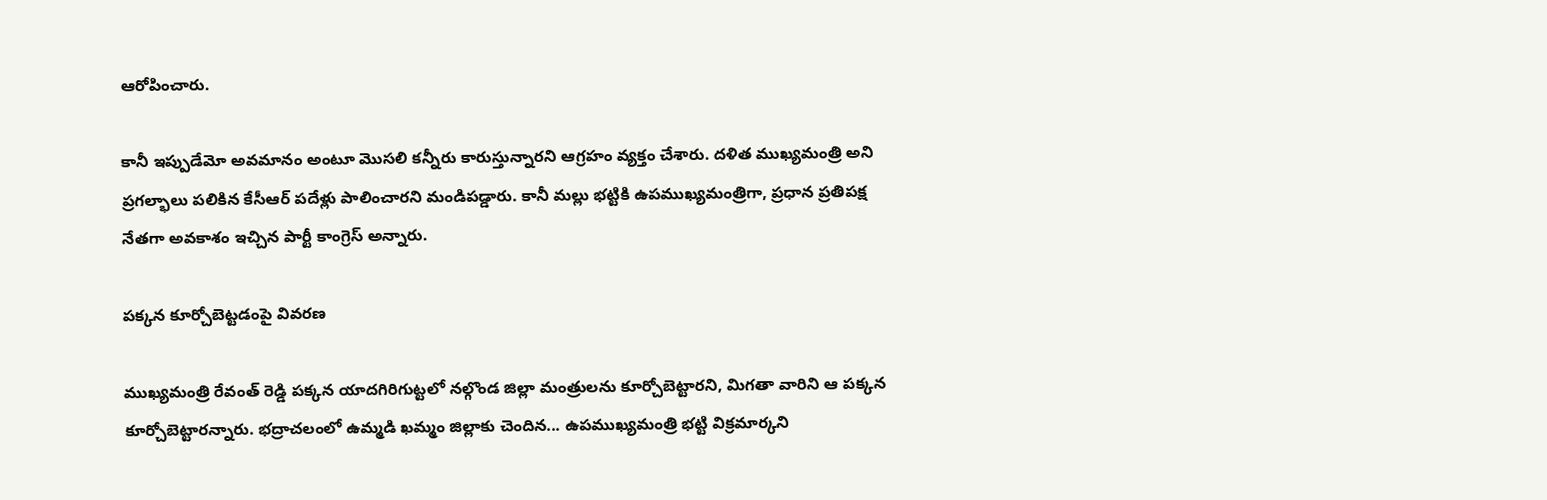ఆరోపించారు.

కానీ ఇప్పుడేమో అవమానం అంటూ మొసలి కన్నీరు కారుస్తున్నారని ఆగ్రహం వ్యక్తం చేశారు. దళిత ముఖ్యమంత్రి అని ప్రగల్భాలు పలికిన కేసీఆర్ పదేళ్లు పాలించారని మండిపడ్డారు. కానీ మల్లు భట్టికి ఉపముఖ్యమంత్రిగా, ప్రధాన ప్రతిపక్ష నేతగా అవకాశం ఇచ్చిన పార్టీ కాంగ్రెస్ అన్నారు.

పక్కన కూర్చోబెట్టడంపై వివరణ

ముఖ్యమంత్రి రేవంత్ రెడ్డి పక్కన యాదగిరిగుట్టలో నల్గొండ జిల్లా మంత్రులను కూర్చోబెట్టారని, మిగతా వారిని ఆ పక్కన కూర్చోబెట్టారన్నారు. భద్రాచలంలో ఉమ్మడి ఖమ్మం జిల్లాకు చెందిన... ఉపముఖ్యమంత్రి భట్టి విక్రమార్కని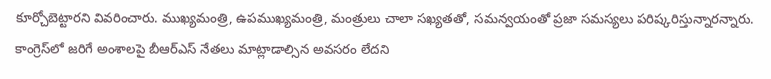కూర్చోబెట్టారని వివరించారు. ముఖ్యమంత్రి, ఉపముఖ్యమంత్రి, మంత్రులు చాలా సఖ్యతతో, సమన్వయంతో ప్రజా సమస్యలు పరిష్కరిస్తున్నారన్నారు. కాంగ్రెస్‌లో జరిగే అంశాలపై బీఆర్ఎస్ నేతలు మాట్లాడాల్సిన అవసరం లేదని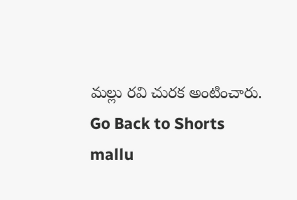మల్లు రవి చురక అంటించారు.
Go Back to Shorts
mallu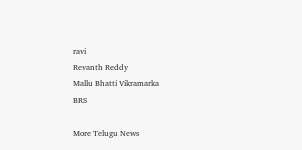ravi
Revanth Reddy
Mallu Bhatti Vikramarka
BRS

More Telugu News